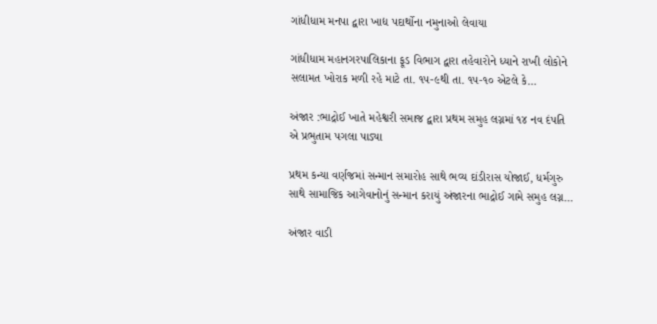ગાંધીધામ મનપા દ્વારા ખાદ્ય પદાર્થોના નમુનાઓ લેવાયા

ગાંધીધામ મહાનગરપાલિકાના ફૂડ વિભાગ દ્વારા તહેવારોને ધ્યાને રાખી લોકોને સલામત ખોરાક મળી રહે માટે તા. ૧૫-૯થી તા. ૧૫-૧૦ એટલે કે…

અંજાર :ભાદ્રોઈ ખાતે મહેશ્વરી સમાજ દ્વારા પ્રથમ સમુહ લગ્નમાં ૧૪ નવ દંપતિ એ પ્રભુતામ પગલા પાડ્યા

પ્રથમ કન્યા વર્ણજમાં સન્માન સમારોહ સાથે ભવ્ય દાંડીરાસ યોજાઈ, ધર્મગુરુ સાથે સામાજિક આગેવાનોનું સન્માન કરાયું અંજારના ભાદ્રોઈ ગામે સમુહ લગ્ન…

અંજાર વાડી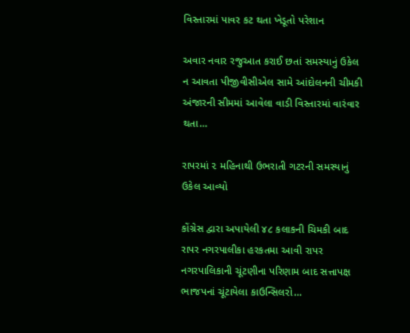વિસ્તારમાં પાવર કટ થતા ખેડૂતો પરેશાન

અવાર નવાર રજુઆત કરાઈ છતાં સમસ્યાનું ઉકેલ ન આવતા પીજીવીસીએલ સામે આંદોલનની ચીમકી અંજારની સીમમાં આવેલા વાડી વિસ્તારમાં વારંવાર થતા…

રાપરમાં ૨ મહિનાથી ઉભરાતી ગટરની સમસ્યાનું ઉકેલ આવ્યો

કોંગ્રેસ દ્વારા અપાયેલી ૪૮ કલાકની ચિમકી બાદ રાપર નગરપાલીકા હરકતમા આવી રાપર નગરપાલિકાની ચૂંટણીના પરિણામ બાદ સત્તાપક્ષ ભાજપનાં ચૂંટાયેલા કાઉન્સિલરો…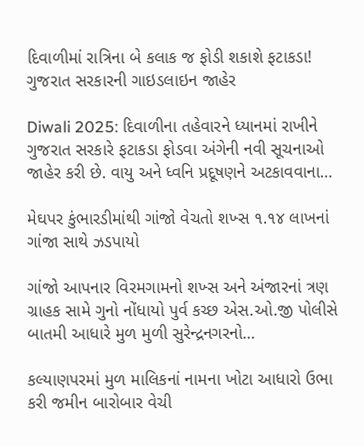દિવાળીમાં રાત્રિના બે કલાક જ ફોડી શકાશે ફટાકડા! ગુજરાત સરકારની ગાઇડલાઇન જાહેર

Diwali 2025: દિવાળીના તહેવારને ધ્યાનમાં રાખીને ગુજરાત સરકારે ફટાકડા ફોડવા અંગેની નવી સૂચનાઓ જાહેર કરી છે. વાયુ અને ધ્વનિ પ્રદૂષણને અટકાવવાના…

મેઘપર કુંભારડીમાંથી ગાંજો વેચતો શખ્સ ૧.૧૪ લાખનાં ગાંજા સાથે ઝડપાયો

ગાંજો આપનાર વિરમગામનો શખ્સ અને અંજારનાં ત્રણ ગ્રાહક સામે ગુનો નોંધાયો પુર્વ કચ્છ એસ.ઓ.જી પોલીસે બાતમી આધારે મુળ મુળી સુરેન્દ્રનગરનો…

કલ્યાણપરમાં મુળ માલિકનાં નામના ખોટા આધારો ઉભા કરી જમીન બારોબાર વેચી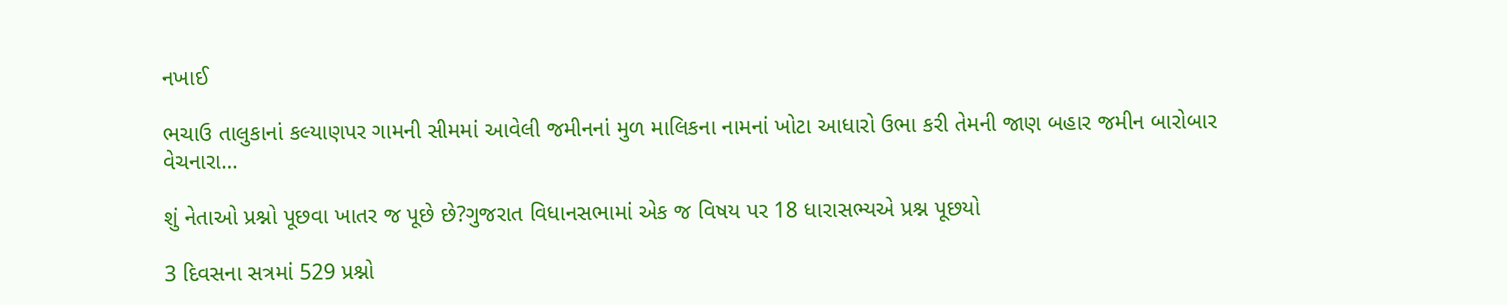નખાઈ

ભચાઉ તાલુકાનાં કલ્યાણપર ગામની સીમમાં આવેલી જમીનનાં મુળ માલિકના નામનાં ખોટા આધારો ઉભા કરી તેમની જાણ બહાર જમીન બારોબાર વેચનારા…

શું નેતાઓ પ્રશ્નો પૂછવા ખાતર જ પૂછે છે?ગુજરાત વિધાનસભામાં એક જ વિષય પર 18 ધારાસભ્યએ પ્રશ્ન પૂછયો

3 દિવસના સત્રમાં 529 પ્રશ્નો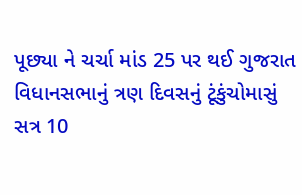પૂછ્યા ને ચર્ચા માંડ 25 પર થઈ ગુજરાત વિધાનસભાનું ત્રણ દિવસનું ટૂંકુંચોમાસું સત્ર 10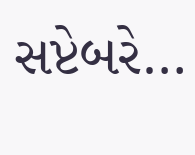સપ્ટેબરે…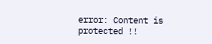error: Content is protected !!